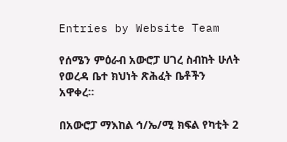Entries by Website Team

የሰሜን ምዕራብ አውሮፓ ሀገረ ስብከት ሁለት የወረዳ ቤተ ክህነት ጽሕፈት ቤቶችን አዋቀረ።

በአውሮፓ ማእከል ኅ/ኤ/ሚ ክፍል የካቲት 2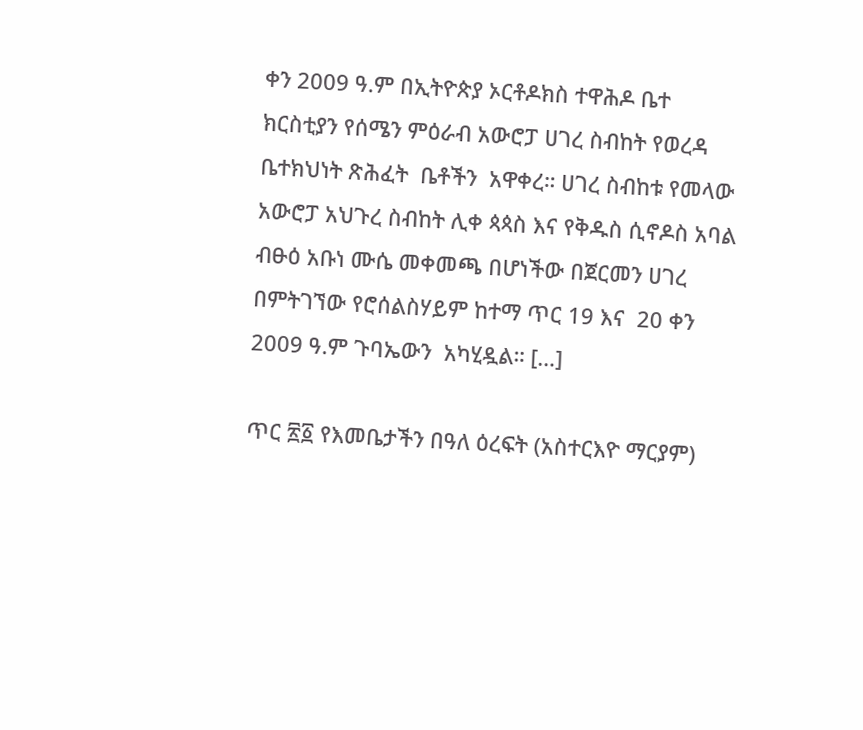ቀን 2009 ዓ.ም በኢትዮጵያ ኦርቶዶክስ ተዋሕዶ ቤተ ክርስቲያን የሰሜን ምዕራብ አውሮፓ ሀገረ ስብከት የወረዳ ቤተክህነት ጽሕፈት  ቤቶችን  አዋቀረ። ሀገረ ስብከቱ የመላው አውሮፓ አህጉረ ስብከት ሊቀ ጳጳስ እና የቅዱስ ሲኖዶስ አባል ብፁዕ አቡነ ሙሴ መቀመጫ በሆነችው በጀርመን ሀገረ በምትገኘው የሮሰልስሃይም ከተማ ጥር 19 እና  20 ቀን 2009 ዓ.ም ጉባኤውን  አካሂዷል። […]

ጥር ፳፩ የእመቤታችን በዓለ ዕረፍት (አስተርእዮ ማርያም)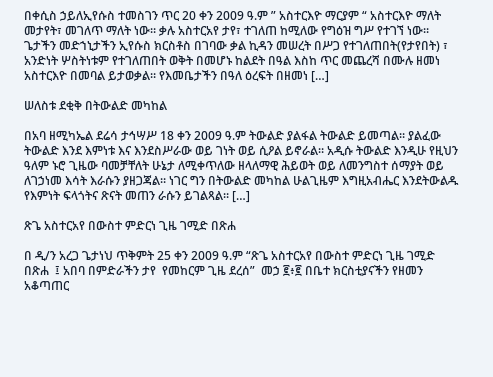በቀሲስ ኃይለኢየሱስ ተመስገን ጥር 20 ቀን 2009 ዓ.ም ” አስተርእዮ ማርያም “ አስተርእዮ ማለት መታየት፣ መገለጥ ማለት ነው። ቃሉ አስተርአየ ታየ፣ ተገለጠ ከሚለው የግዕዝ ግሥ የተገኘ ነው። ጌታችን መድኀኒታችን ኢየሱስ ክርስቶስ በገባው ቃል ኪዳን መሠረት በሥጋ የተገለጠበት(የታየበት) ፣ አንድነት ሦስትነቱም የተገለጠበት ወቅት በመሆኑ ከልደት በዓል እስከ ጥር መጨረሻ በሙሉ ዘመነ አስተርእዮ በመባል ይታወቃል። የእመቤታችን በዓለ ዕረፍት በዘመነ […]

ሠለስቱ ደቂቅ በትውልድ መካከል

በአባ ዘሚካኤል ደሬሳ ታኅሣሥ 18 ቀን 2009 ዓ.ም ትውልድ ያልፋል ትውልድ ይመጣል። ያልፈው ትውልድ እንደ እምነቱ እና እንደስሥራው ወይ ገነት ወይ ሲዖል ይኖራል። አዲሱ ትውልድ እንዲሁ የዚህን ዓለም ኑሮ ጊዜው ባመቻቸለት ሁኔታ ለሚቀጥለው ዘላለማዊ ሕይወት ወይ ለመንግስተ ሰማያት ወይ ለገኃነመ እሳት እራሱን ያዘጋጃል። ነገር ግን በትውልድ መካከል ሁልጊዜም እግዚአብሔር እንደትውልዱ የእምነት ፍላጎትና ጽናት መጠን ራሱን ይገልጻል። […]

ጽጌ አስተርአየ በውስተ ምድርነ ጊዜ ገሚድ በጽሐ

በ ዲ/ን አረጋ ጌታነህ ጥቅምት 25 ቀን 2009 ዓ.ም “ጽጌ አስተርአየ በውስተ ምድርነ ጊዜ ገሚድ በጽሐ  ፤ አበባ በምድራችን ታየ  የመከርም ጊዜ ደረሰ”  መኃ ፪፥፪ በቤተ ክርስቲያናችን የዘመን አቆጣጠር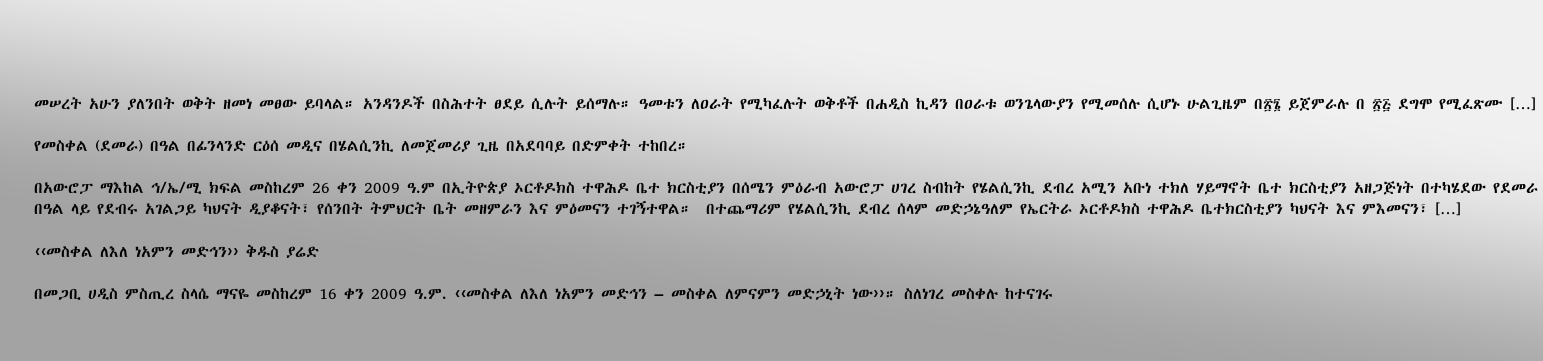መሠረት አሁን ያለንበት ወቅት ዘመነ መፀው ይባላል። አንዳንዶች በስሕተት ፀደይ ሲሉት ይሰማሉ። ዓመቱን ለዐራት የሚካፈሉት ወቅቶች በሐዲስ ኪዳን በዐራቱ ወንጌላውያን የሚመሰሉ ሲሆኑ ሁልጊዜም በ፳፮ ይጀምራሉ በ ፳፭ ደግሞ የሚፈጽሙ […]

የመስቀል (ደመራ) በዓል በፊንላንድ ርዕሰ መዲና በሄልሲንኪ ለመጀመሪያ ጊዜ በአደባባይ በድምቀት ተከበረ።

በአውሮፓ ማእከል ኅ/ኤ/ሚ ክፍል መስከረም 26 ቀን 2009 ዓ.ም በኢትዮጵያ ኦርቶዶክስ ተዋሕዶ ቤተ ክርስቲያን በሰሜን ምዕራብ አውሮፓ ሀገረ ስብከት የሄልሲንኪ ደብረ አሚን አቡነ ተክለ ሃይማኖት ቤተ ክርስቲያን አዘጋጅነት በተካሄደው የደመራ በዓል ላይ የደብሩ አገልጋይ ካህናት ዲያቆናት፣ የሰንበት ትምህርት ቤት መዘምራን እና ምዕመናን ተገኝተዋል።  በተጨማሪም የሄልሲንኪ ደብረ ሰላም መድኃኔዓለም የኤርትራ ኦርቶዶክስ ተዋሕዶ ቤተክርስቲያን ካህናት እና ምእመናን፣ […]

‹‹መስቀል ለእለ ነአምን መድኅን›› ቅዱስ ያሬድ

በመጋቢ ሀዲስ ምስጢረ ስላሴ ማናዬ መስከረም 16 ቀን 2009 ዓ.ም. ‹‹መስቀል ለእለ ነአምን መድኅን – መስቀል ለምናምን መድኃኒት ነው››። ስለነገረ መስቀሉ ከተናገሩ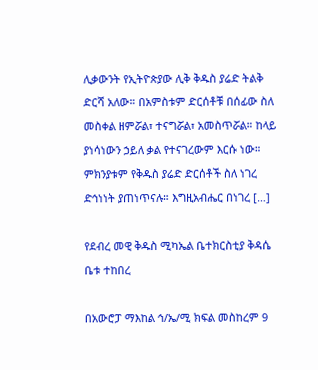ሊቃውንት የኢትዮጵያው ሊቅ ቅዱስ ያሬድ ትልቅ ድርሻ አለው። በአምስቱም ድርሰቶቹ በሰፊው ስለ መስቀል ዘምሯል፣ ተናግሯል፣ አመስጥሯል። ከላይ ያነሳነውን ኃይለ ቃል የተናገረውም እርሱ ነው። ምክንያቱም የቅዱስ ያሬድ ድርሰቶች ስለ ነገረ ድኅነነት ያጠነጥናሉ። እግዚአብሔር በነገረ […]

የደብረ መዊ ቅዱስ ሚካኤል ቤተክርስቲያ ቅዳሴ ቤቱ ተከበረ

በአውሮፓ ማእከል ኅ/ኤ/ሚ ክፍል መስከረም 9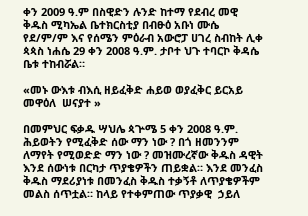ቀን 2009 ዓ.ም በስዊድን ሉንድ ከተማ የደብረ መዊ ቅዱስ ሚካኤል ቤተክርስቲያ በብፁዕ አቡነ ሙሴ የደ/ም/ም እና የሰሜን ምዕራብ አውሮፓ ሀገረ ስብከት ሊቀ ጳጳስ ነሐሴ 29 ቀን 2008 ዓ.ም. ታቦተ ህጉ ተባርኮ ቅዳሴ ቤቱ ተከብሯል።

«መኑ ውእቱ ብእሲ ዘይፈቅድ ሐይወ ወያፈቅር ይርአይ መዋዕለ  ሠናያተ »

በመምህር ፍቃዱ ሣህሌ ጳጕሜ 5 ቀን 2008 ዓ.ም. ሕይወትን የሚፈቅድ ሰው ማን ነው ? በጎ ዘመንንም ለማየት የሚወድድ ማን ነው ? መዝሙረኛው ቅዱስ ዳዊት እንደ ሰውነቱ በርካታ ጥያቄዎችን ጠይቋል። እንደ መንፈስ ቅዱስ ማደሪያነቱ በመንፈስ ቅዱስ ተቃኝቶ ለጥያቄዎችም መልስ ሰጥቷል። ከላይ የተቀምጠው ጥያቃዊ  ኃይለ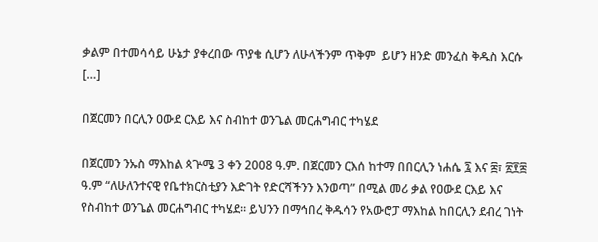ቃልም በተመሳሳይ ሁኔታ ያቀረበው ጥያቄ ሲሆን ለሁላችንም ጥቅም  ይሆን ዘንድ መንፈስ ቅዱስ እርሱ […]

በጀርመን በርሊን ዐውደ ርእይ እና ስብከተ ወንጌል መርሐግብር ተካሄደ

በጀርመን ንኡስ ማእከል ጳጕሜ 3 ቀን 2008 ዓ.ም. በጀርመን ርእሰ ከተማ በበርሊን ነሐሴ ፯ እና ፰፣ ፳፻፰ ዓ.ም “ለሁለንተናዊ የቤተክርስቲያን እድገት የድርሻችንን እንወጣ” በሚል መሪ ቃል የዐውደ ርእይ እና የስብከተ ወንጌል መርሐግብር ተካሄደ። ይህንን በማኅበረ ቅዱሳን የአውሮፓ ማእከል ከበርሊን ደብረ ገነት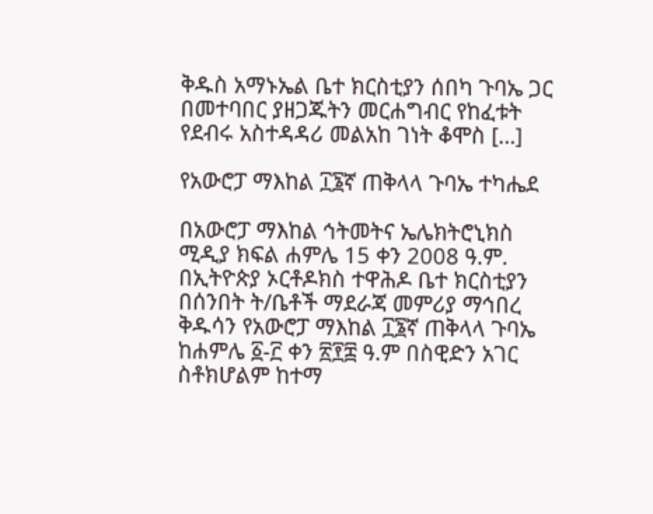ቅዱስ አማኑኤል ቤተ ክርስቲያን ሰበካ ጉባኤ ጋር በመተባበር ያዘጋጁትን መርሐግብር የከፈቱት የደብሩ አስተዳዳሪ መልአከ ገነት ቆሞስ […]

የአውሮፓ ማእከል ፲፮ኛ ጠቅላላ ጉባኤ ተካሔደ

በአውሮፓ ማእከል ኅትመትና ኤሌክትሮኒክስ ሚዲያ ክፍል ሐምሌ 15 ቀን 2008 ዓ.ም. በኢትዮጵያ ኦርቶዶክስ ተዋሕዶ ቤተ ክርስቲያን በሰንበት ት/ቤቶች ማደራጃ መምሪያ ማኅበረ ቅዱሳን የአውሮፓ ማእከል ፲፮ኛ ጠቅላላ ጉባኤ ከሐምሌ ፩-፫ ቀን ፳፻፰ ዓ.ም በስዊድን አገር ስቶክሆልም ከተማ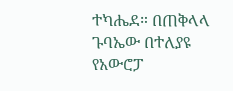ተካሔደ። በጠቅላላ ጉባኤው በተለያዩ የአውሮፓ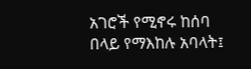አገሮች የሚኖሩ ከሰባ በላይ የማእከሉ አባላት፤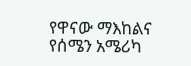የዋናው ማእከልና የሰሜን አሜሪካ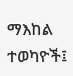ማእከል ተወካዮች፤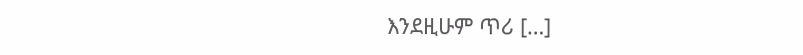እንደዚሁም ጥሪ […]